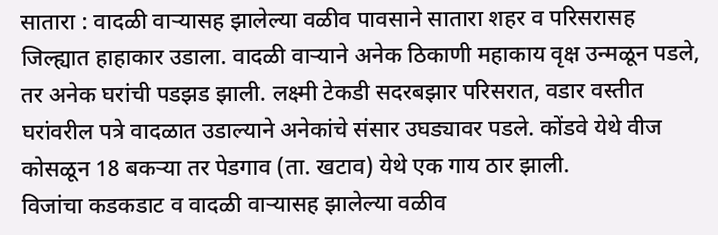सातारा : वादळी वाऱ्यासह झालेल्या वळीव पावसाने सातारा शहर व परिसरासह जिल्ह्यात हाहाकार उडाला. वादळी वाऱ्याने अनेक ठिकाणी महाकाय वृक्ष उन्मळून पडले, तर अनेक घरांची पडझड झाली. लक्ष्मी टेकडी सदरबझार परिसरात, वडार वस्तीत घरांवरील पत्रे वादळात उडाल्याने अनेकांचे संसार उघड्यावर पडले. कोंडवे येथे वीज कोसळून 18 बकऱ्या तर पेडगाव (ता. खटाव) येथे एक गाय ठार झाली.
विजांचा कडकडाट व वादळी वाऱ्यासह झालेल्या वळीव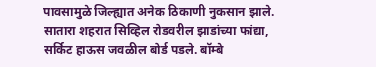पावसामुळे जिल्ह्यात अनेक ठिकाणी नुकसान झाले. सातारा शहरात सिव्हिल रोडवरील झाडांच्या फांद्या, सर्किट हाऊस जवळील बोर्ड पडले. बॉम्बे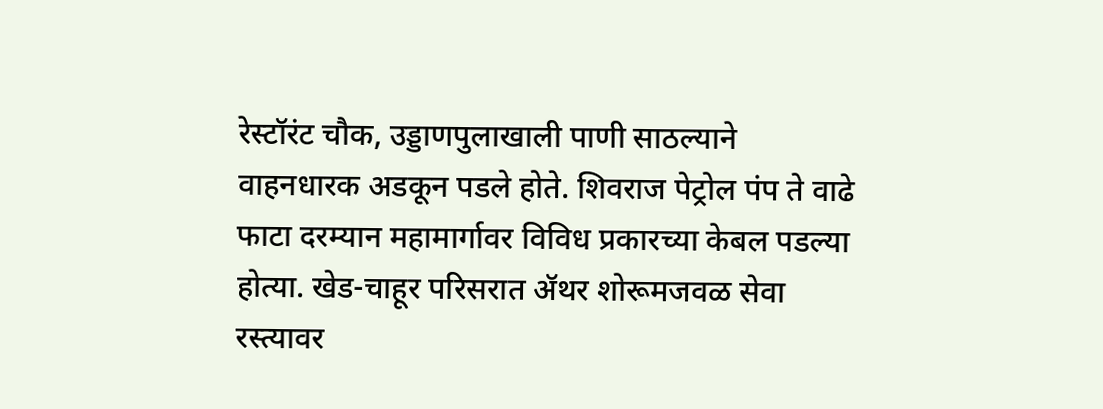रेस्टॉरंट चौक, उड्डाणपुलाखाली पाणी साठल्याने वाहनधारक अडकून पडले होते. शिवराज पेट्रोल पंप ते वाढे फाटा दरम्यान महामार्गावर विविध प्रकारच्या केबल पडल्या होत्या. खेड-चाहूर परिसरात ॲथर शोरूमजवळ सेवा रस्त्यावर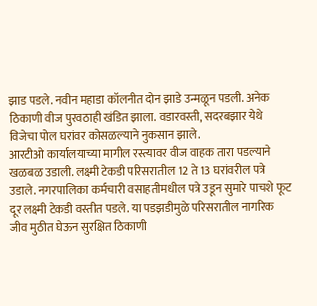झाड पडले. नवीन महाडा कॉलनीत दोन झाडे उन्मळून पडली. अनेक ठिकाणी वीज पुरवठाही खंडित झाला. वडारवस्ती, सदरबझार येथे विजेचा पोल घरांवर कोसळल्याने नुकसान झाले.
आरटीओ कार्यालयाच्या मागील रस्त्यावर वीज वाहक तारा पडल्याने खळबळ उडाली. लक्ष्मी टेकडी परिसरातील 12 ते 13 घरांवरील पत्रे उडाले. नगरपालिका कर्मचारी वसाहतीमधील पत्रे उडून सुमारे पाचशे फूट दूर लक्ष्मी टेकडी वस्तीत पडले. या पडझडीमुळे परिसरातील नागरिक जीव मुठीत घेऊन सुरक्षित ठिकाणी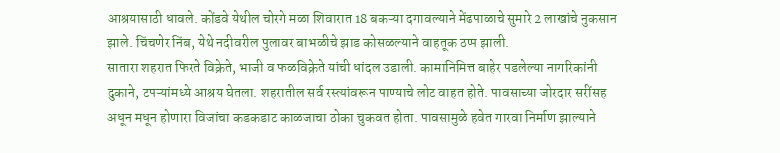आश्रयासाठी धावले. कोंडवे येथील चोरगे मळा शिवारात 18 बकऱ्या दगावल्याने मेंढपाळाचे सुमारे 2 लाखांचे नुकसान झाले. चिंचणेर निंब, येथे नदीवरील पुलावर बाभळीचे झाड कोसळल्याने वाहतूक ठप्प झाली.
सातारा शहरात फिरते विक्रेते, भाजी व फळविक्रेते यांची धांदल उडाली. कामानिमित्त बाहेर पडलेल्या नागरिकांनी दुकाने, टपऱ्यांमध्ये आश्रय घेतला. शहरातील सर्व रस्त्यांवरून पाण्याचे लोट वाहत होते. पावसाच्या जोरदार सरींसह अधून मधून होणारा विजांचा कडकडाट काळजाचा ठोका चुकवत होता. पावसामुळे हवेत गारवा निर्माण झाल्याने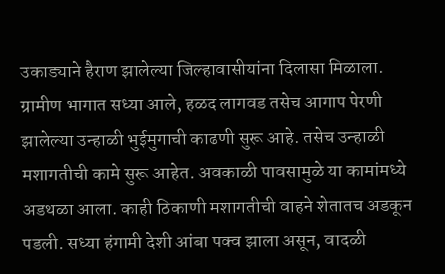उकाड्याने हैराण झालेल्या जिल्हावासीयांना दिलासा मिळाला.
ग्रामीण भागात सध्या आले, हळद लागवड तसेच आगाप पेरणी झालेल्या उन्हाळी भुईमुगाची काढणी सुरू आहे. तसेच उन्हाळी मशागतीची कामे सुरू आहेत. अवकाळी पावसामुळे या कामांमध्ये अडथळा आला. काही ठिकाणी मशागतीची वाहने शेतातच अडकून पडली. सध्या हंगामी देशी आंबा पक्व झाला असून, वादळी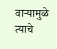वाऱ्यामुळे त्याचे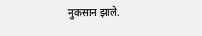नुकसान झाले.